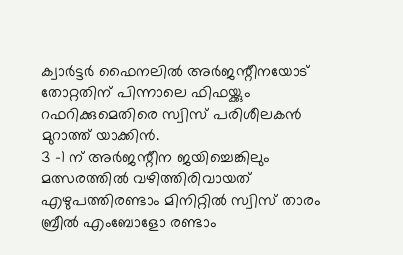ക്വാർട്ടർ ഫൈനലിൽ അർജന്റീനയോട് തോറ്റതിന് പിന്നാലെ ഫിഫയ്ക്കും റഫറിക്കുമെതിരെ സ്വിസ് പരിശീലകൻ മുറാത്ത് യാക്കിൻ.
3 -1 ന് അർജന്റീന ജയിച്ചെങ്കിലും മത്സരത്തിൽ വഴിത്തിരിവായത് എഴുപത്തിരണ്ടാം മിനിറ്റിൽ സ്വിസ് താരം ബ്രീൽ എംബോളോ രണ്ടാം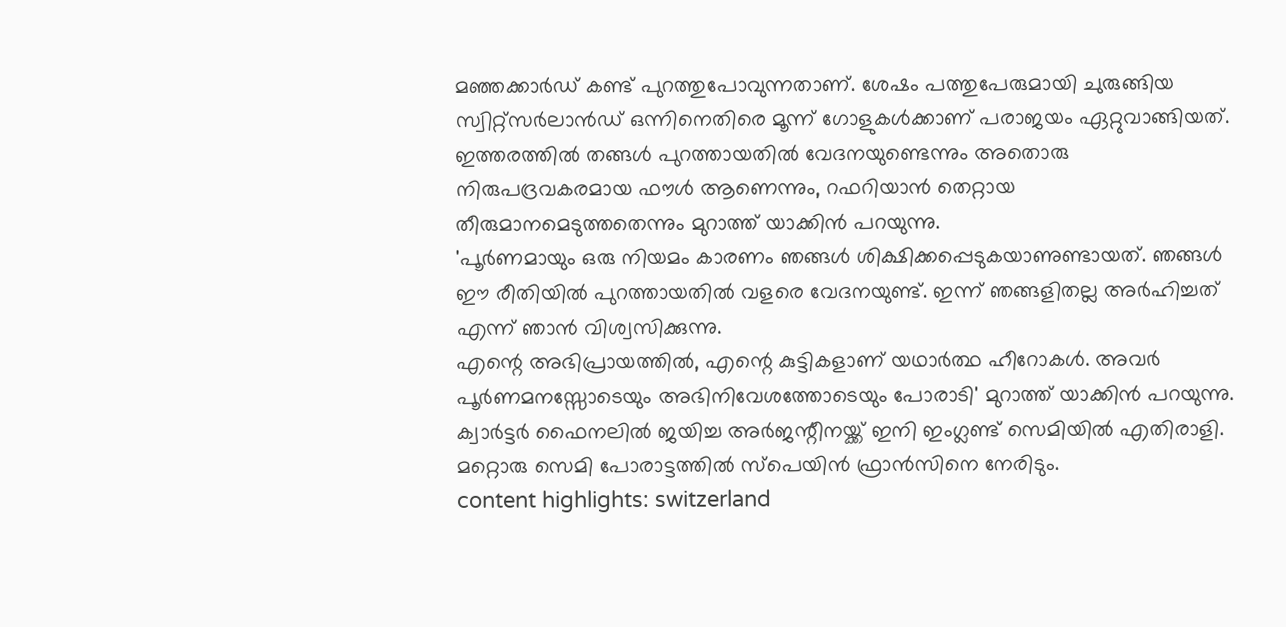മഞ്ഞക്കാർഡ് കണ്ട് പുറത്തുപോവുന്നതാണ്. ശേഷം പത്തുപേരുമായി ചുരുങ്ങിയ സ്വിറ്റ്സർലാൻഡ് ഒന്നിനെതിരെ മൂന്ന് ഗോളുകൾക്കാണ് പരാജയം ഏറ്റുവാങ്ങിയത്.
ഇത്തരത്തിൽ തങ്ങൾ പുറത്തായതിൽ വേദനയുണ്ടെന്നും അതൊരു നിരുപദ്രവകരമായ ഫൗൾ ആണെന്നും, റഫറിയാൻ തെറ്റായ തീരുമാനമെടുത്തതെന്നും മുറാത്ത് യാക്കിൻ പറയുന്നു.
'പൂർണമായും ഒരു നിയമം കാരണം ഞങ്ങൾ ശിക്ഷിക്കപ്പെടുകയാണുണ്ടായത്. ഞങ്ങൾ ഈ രീതിയിൽ പുറത്തായതിൽ വളരെ വേദനയുണ്ട്. ഇന്ന് ഞങ്ങളിതല്ല അർഹിച്ചത് എന്ന് ഞാൻ വിശ്വസിക്കുന്നു.
എന്റെ അഭിപ്രായത്തിൽ, എന്റെ കുട്ടികളാണ് യഥാർത്ഥ ഹീറോകൾ. അവർ പൂർണമനസ്സോടെയും അഭിനിവേശത്തോടെയും പോരാടി' മുറാത്ത് യാക്കിൻ പറയുന്നു.
ക്വാർട്ടർ ഫൈനലിൽ ജയിച്ച അർജന്റീനയ്ക്ക് ഇനി ഇംഗ്ലണ്ട് സെമിയിൽ എതിരാളി. മറ്റൊരു സെമി പോരാട്ടത്തിൽ സ്പെയിൻ ഫ്രാൻസിനെ നേരിടും.
content highlights: switzerland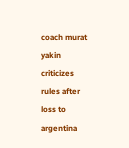coach murat yakin criticizes rules after loss to argentina